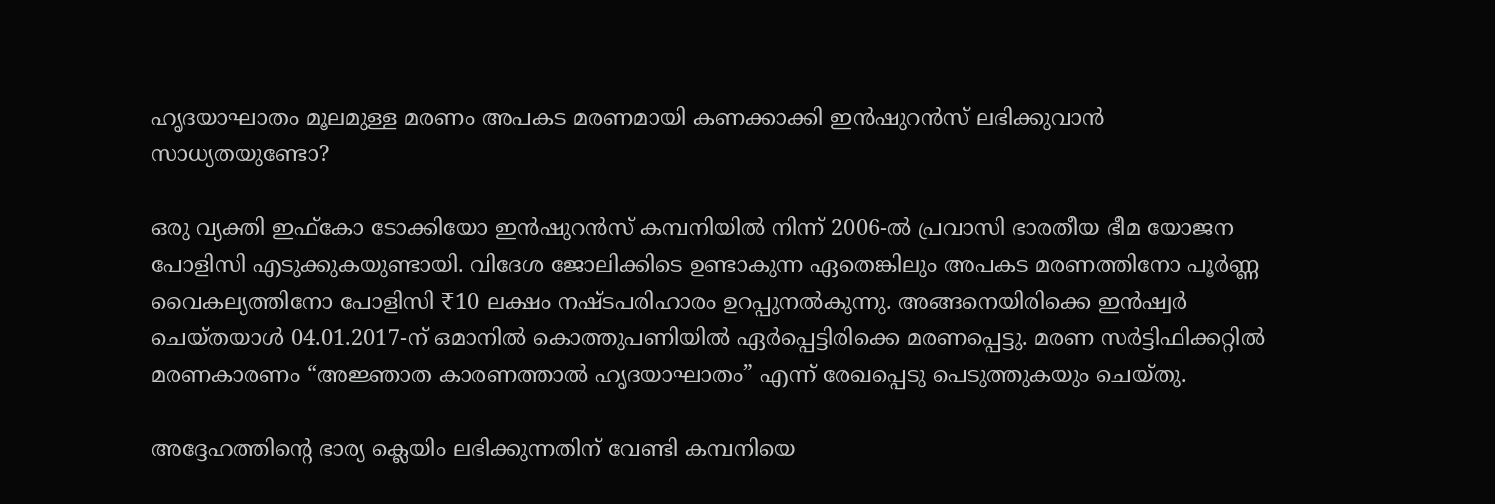ഹൃദയാഘാതം മൂലമുള്ള മരണം അപകട മരണമായി കണക്കാക്കി ഇൻഷുറൻസ് ലഭിക്കുവാൻ സാധ്യതയുണ്ടോ?

ഒരു വ്യക്തി ഇഫ്കോ ടോക്കിയോ ഇൻഷുറൻസ് കമ്പനിയിൽ നിന്ന് 2006-ൽ പ്രവാസി ഭാരതീയ ഭീമ യോജന പോളിസി എടുക്കുകയുണ്ടായി. വിദേശ ജോലിക്കിടെ ഉണ്ടാകുന്ന ഏതെങ്കിലും അപകട മരണത്തിനോ പൂർണ്ണ വൈകല്യത്തിനോ പോളിസി ₹10 ലക്ഷം നഷ്ടപരിഹാരം ഉറപ്പുനൽകുന്നു. അങ്ങനെയിരിക്കെ ഇൻഷ്വർ ചെയ്തയാൾ 04.01.2017-ന് ഒമാനിൽ കൊത്തുപണിയിൽ ഏർപ്പെട്ടിരിക്കെ മരണപ്പെട്ടു. മരണ സർട്ടിഫിക്കറ്റിൽ മരണകാരണം “അജ്ഞാത കാരണത്താൽ ഹൃദയാഘാതം” എന്ന് രേഖപ്പെടു പെടുത്തുകയും ചെയ്തു.

അദ്ദേഹത്തിന്റെ ഭാര്യ ക്ലെയിം ലഭിക്കുന്നതിന് വേണ്ടി കമ്പനിയെ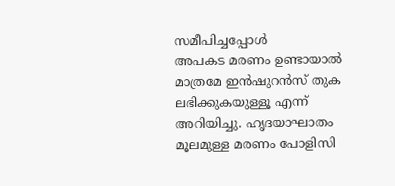സമീപിച്ചപ്പോൾ
അപകട മരണം ഉണ്ടായാൽ മാത്രമേ ഇൻഷുറൻസ് തുക ലഭിക്കുകയുള്ളൂ എന്ന് അറിയിച്ചു. ഹൃദയാഘാതം മൂലമുള്ള മരണം പോളിസി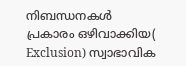നിബന്ധനകൾ പ്രകാരം ഒഴിവാക്കിയ( Exclusion) സ്വാഭാവിക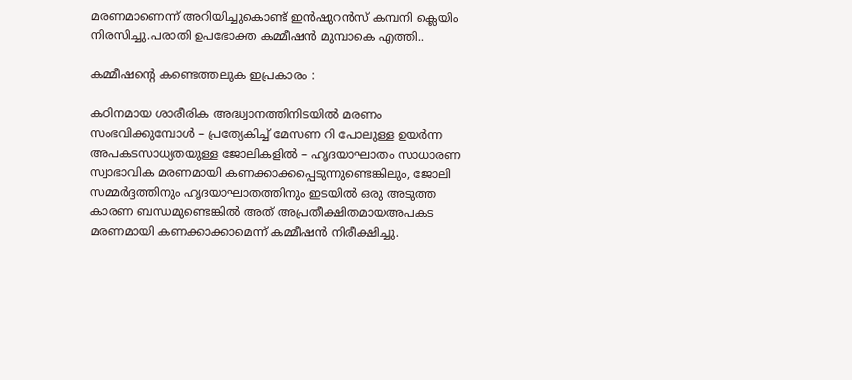മരണമാണെന്ന് അറിയിച്ചുകൊണ്ട് ഇൻഷുറൻസ് കമ്പനി ക്ലെയിം നിരസിച്ചു.പരാതി ഉപഭോക്ത കമ്മീഷൻ മുമ്പാകെ എത്തി..

കമ്മീഷന്റെ കണ്ടെത്തലുക ഇപ്രകാരം :

കഠിനമായ ശാരീരിക അദ്ധ്വാനത്തിനിടയിൽ മരണം സംഭവിക്കുമ്പോൾ – പ്രത്യേകിച്ച് മേസണ റി പോലുള്ള ഉയർന്ന അപകടസാധ്യതയുള്ള ജോലികളിൽ – ഹൃദയാഘാതം സാധാരണ സ്വാഭാവിക മരണമായി കണക്കാക്കപ്പെടുന്നുണ്ടെങ്കിലും, ജോലി സമ്മർദ്ദത്തിനും ഹൃദയാഘാതത്തിനും ഇടയിൽ ഒരു അടുത്ത കാരണ ബന്ധമുണ്ടെങ്കിൽ അത് അപ്രതീക്ഷിതമായഅപകട മരണമായി കണക്കാക്കാമെന്ന് കമ്മീഷൻ നിരീക്ഷിച്ചു.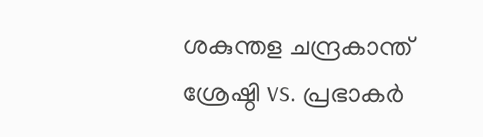ശകുന്തള ചന്ദ്രകാന്ത് ശ്രേഷ്ഠി vs. പ്രഭാകർ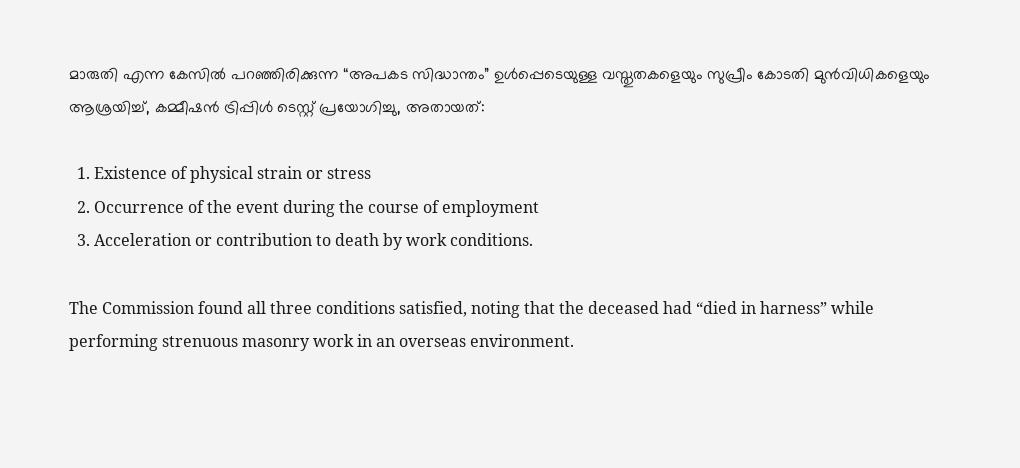മാരുതി എന്ന കേസിൽ പറഞ്ഞിരിക്കുന്ന “അപകട സിദ്ധാന്തം” ഉൾപ്പെടെയുള്ള വസ്തുതകളെയും സുപ്രീം കോടതി മുൻവിധികളെയും ആശ്രയിച്ച്, കമ്മീഷൻ ട്രിപ്പിൾ ടെസ്റ്റ് പ്രയോഗിച്ചു, അതായത്:

  1. Existence of physical strain or stress
  2. Occurrence of the event during the course of employment
  3. Acceleration or contribution to death by work conditions.

The Commission found all three conditions satisfied, noting that the deceased had “died in harness” while performing strenuous masonry work in an overseas environment.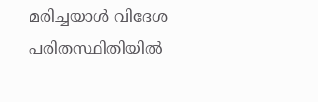മരിച്ചയാൾ വിദേശ പരിതസ്ഥിതിയിൽ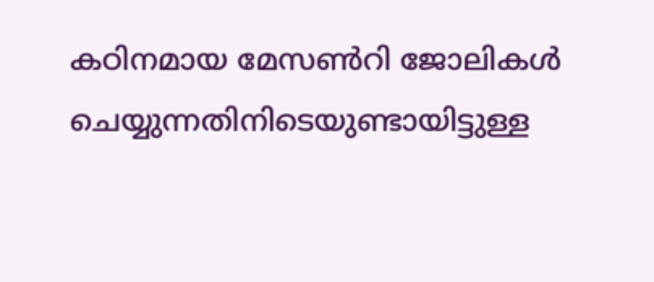കഠിനമായ മേസൺറി ജോലികൾ ചെയ്യുന്നതിനിടെയുണ്ടായിട്ടുള്ള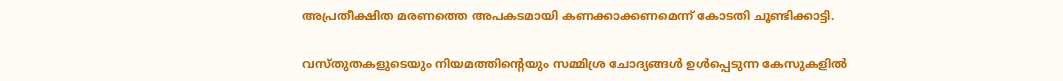അപ്രതീക്ഷിത മരണത്തെ അപകടമായി കണക്കാക്കണമെന്ന് കോടതി ചൂണ്ടിക്കാട്ടി.

വസ്തുതകളുടെയും നിയമത്തിന്റെയും സമ്മിശ്ര ചോദ്യങ്ങൾ ഉൾപ്പെടുന്ന കേസുകളിൽ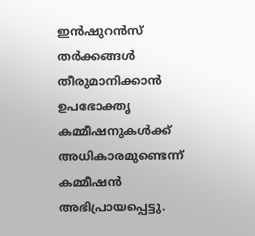ഇൻഷുറൻസ് തർക്കങ്ങൾ തീരുമാനിക്കാൻ ഉപഭോക്തൃ കമ്മീഷനുകൾക്ക് അധികാരമുണ്ടെന്ന് കമ്മീഷൻ അഭിപ്രായപ്പെട്ടു.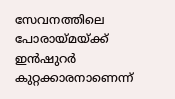സേവനത്തിലെ പോരായ്മയ്ക്ക് ഇൻഷുറർ കുറ്റക്കാരനാണെന്ന്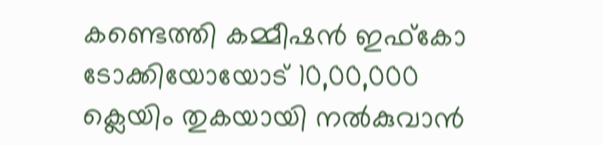കണ്ടെത്തി കമ്മീഷൻ ഇഫ്കോ ടോക്കിയോയോട് 10,00,000 ക്ലെയിം തുകയായി നൽകുവാൻ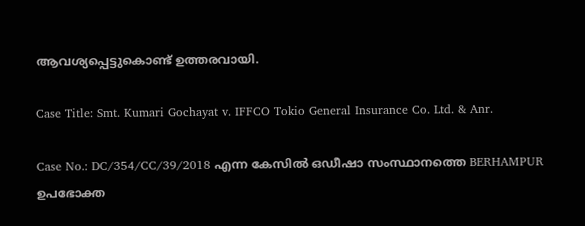ആവശ്യപ്പെട്ടുകൊണ്ട് ഉത്തരവായി.

Case Title: Smt. Kumari Gochayat v. IFFCO Tokio General Insurance Co. Ltd. & Anr.

Case No.: DC/354/CC/39/2018 എന്ന കേസിൽ ഒഡീഷാ സംസ്ഥാനത്തെ BERHAMPUR ഉപഭോക്ത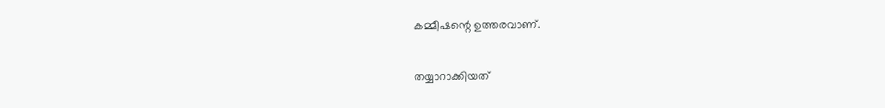കമ്മീഷന്റെ ഉത്തരവാണ്.

തയ്യാറാക്കിയത്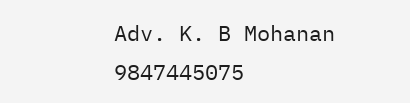Adv. K. B Mohanan
9847445075